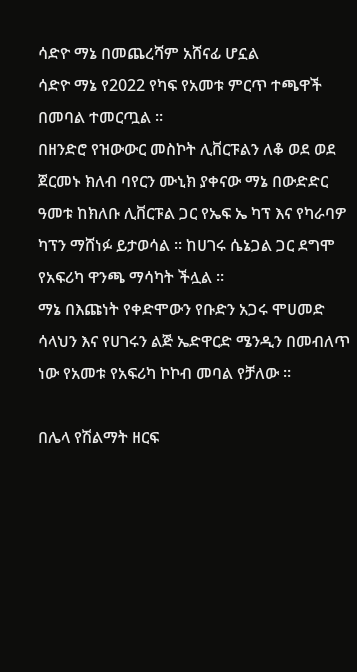ሳድዮ ማኔ በመጨረሻም አሸናፊ ሆኗል
ሳድዮ ማኔ የ2022 የካፍ የአመቱ ምርጥ ተጫዋች በመባል ተመርጧል ።
በዘንድሮ የዝውውር መስኮት ሊቨርፑልን ለቆ ወደ ወደ ጀርመኑ ክለብ ባየርን ሙኒክ ያቀናው ማኔ በውድድር ዓመቱ ከክለቡ ሊቨርፑል ጋር የኤፍ ኤ ካፕ እና የካራባዎ ካፕን ማሸነፉ ይታወሳል ። ከሀገሩ ሴኔጋል ጋር ደግሞ የአፍሪካ ዋንጫ ማሳካት ችሏል ።
ማኔ በእጩነት የቀድሞውን የቡድን አጋሩ ሞሀመድ ሳላህን እና የሀገሩን ልጅ ኤድዋርድ ሜንዲን በመብለጥ ነው የአመቱ የአፍሪካ ኮኮብ መባል የቻለው ።

በሌላ የሽልማት ዘርፍ